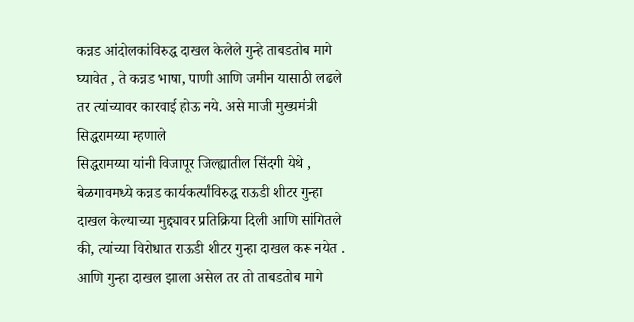कन्नड आंदोलकांविरुद्ध दाखल केलेले गुन्हे ताबडतोब मागे घ्यावेत , ते कन्नड भाषा, पाणी आणि जमीन यासाठी लढले तर त्यांच्यावर कारवाई होऊ नये. असे माजी मुख्यमंत्री सिद्धरामय्या म्हणाले
सिद्धरामय्या यांनी विजापूर जिल्ह्यातील सिंदगी येथे , बेळगावमध्ये कन्नड कार्यकर्त्यांविरुद्ध राऊडी शीटर गुन्हा दाखल केल्याच्या मुद्द्यावर प्रतिक्रिया दिली आणि सांगितले की, त्यांच्या विरोधात राऊडी शीटर गुन्हा दाखल करू नयेत . आणि गुन्हा दाखल झाला असेल तर तो ताबडतोब मागे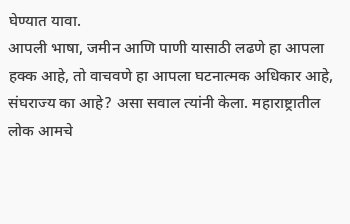घेण्यात यावा.
आपली भाषा, जमीन आणि पाणी यासाठी लढणे हा आपला हक्क आहे, तो वाचवणे हा आपला घटनात्मक अधिकार आहे, संघराज्य का आहे? असा सवाल त्यांनी केला. महाराष्ट्रातील लोक आमचे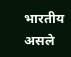भारतीय असले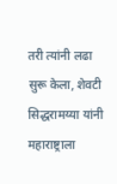तरी त्यांनी लढा सुरू केला, शेवटी सिद्धरामय्या यांनी महाराष्ट्राला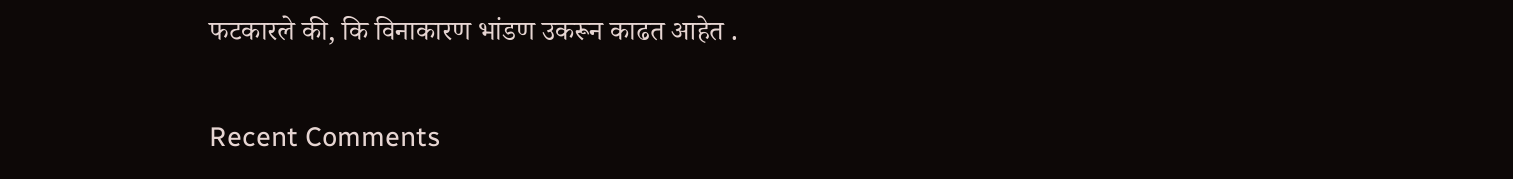फटकारले की, कि विनाकारण भांडण उकरून काढत आहेत .


Recent Comments